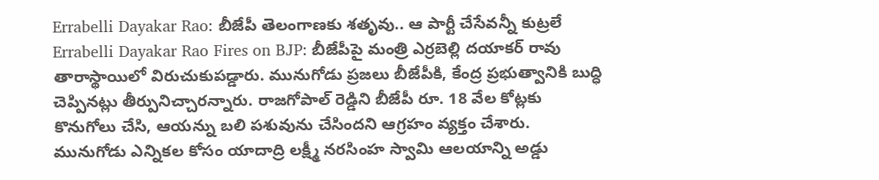Errabelli Dayakar Rao: బీజేపీ తెలంగాణకు శతృవు.. ఆ పార్టీ చేసేవన్నీ కుట్రలే
Errabelli Dayakar Rao Fires on BJP: బీజేపీపై మంత్రి ఎర్రబెల్లి దయాకర్ రావు తారాస్థాయిలో విరుచుకుపడ్డారు. మునుగోడు ప్రజలు బీజేపీకి, కేంద్ర ప్రభుత్వానికి బుద్ధి చెప్పినట్లు తీర్పునిచ్చారన్నారు. రాజగోపాల్ రెడ్డిని బీజేపీ రూ. 18 వేల కోట్లకు కొనుగోలు చేసి, ఆయన్ను బలి పశువును చేసిందని ఆగ్రహం వ్యక్తం చేశారు. మునుగోడు ఎన్నికల కోసం యాదాద్రి లక్ష్మీ నరసింహ స్వామి ఆలయాన్ని అడ్డు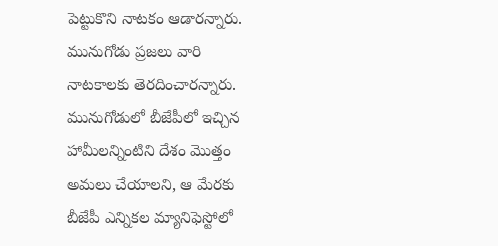పెట్టుకొని నాటకం ఆడారన్నారు. మునుగోడు ప్రజలు వారి నాటకాలకు తెరదించారన్నారు. మునుగోడులో బీజేపీలో ఇచ్చిన హామీలన్నింటిని దేశం మొత్తం అమలు చేయాలని, ఆ మేరకు బీజేపీ ఎన్నికల మ్యానిఫెస్టోలో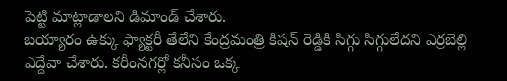పెట్టి మాట్లాడాలని డిమాండ్ చేశారు.
బయ్యారం ఉక్కు ఫ్యాక్టరీ తేలేని కేంద్రమంత్రి కిషన్ రెడ్డికి సిగ్గు సిగ్గులేదని ఎర్రబెల్లి ఎద్దేవా చేశారు. కరీంనగర్లో కనీసం ఒక్క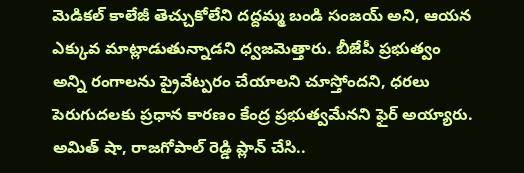మెడికల్ కాలేజీ తెచ్చుకోలేని దద్దమ్మ బండి సంజయ్ అని, ఆయన ఎక్కువ మాట్లాడుతున్నాడని ధ్వజమెత్తారు. బీజేపీ ప్రభుత్వం అన్ని రంగాలను ప్రైవేట్పరం చేయాలని చూస్తోందని, ధరలు పెరుగుదలకు ప్రధాన కారణం కేంద్ర ప్రభుత్వమేనని ఫైర్ అయ్యారు. అమిత్ షా, రాజగోపాల్ రెడ్డి ప్లాన్ చేసి..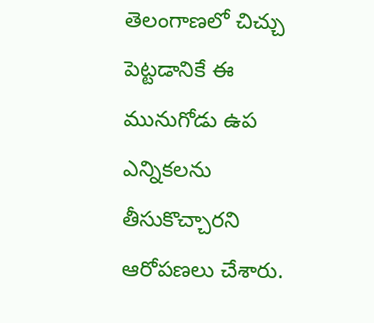తెలంగాణలో చిచ్చు పెట్టడానికే ఈ మునుగోడు ఉప ఎన్నికలను తీసుకొచ్చారని ఆరోపణలు చేశారు.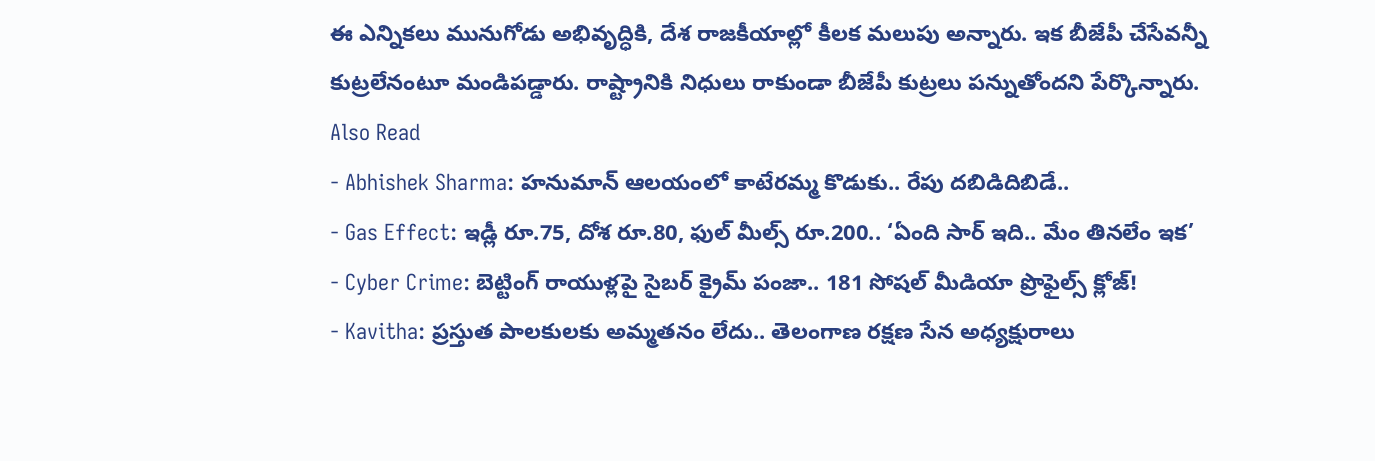ఈ ఎన్నికలు మునుగోడు అభివృద్ధికి, దేశ రాజకీయాల్లో కీలక మలుపు అన్నారు. ఇక బీజేపీ చేసేవన్నీ కుట్రలేనంటూ మండిపడ్డారు. రాష్ట్రానికి నిధులు రాకుండా బీజేపీ కుట్రలు పన్నుతోందని పేర్కొన్నారు.
Also Read
- Abhishek Sharma: హనుమాన్ ఆలయంలో కాటేరమ్మ కొడుకు.. రేపు దబిడిదిబిడే..
- Gas Effect: ఇడ్లీ రూ.75, దోశ రూ.80, ఫుల్ మీల్స్ రూ.200.. ‘ఏంది సార్ ఇది.. మేం తినలేం ఇక’
- Cyber Crime: బెట్టింగ్ రాయుళ్లపై సైబర్ క్రైమ్ పంజా.. 181 సోషల్ మీడియా ప్రొఫైల్స్ క్లోజ్!
- Kavitha: ప్రస్తుత పాలకులకు అమ్మతనం లేదు.. తెలంగాణ రక్షణ సేన అధ్యక్షురాలు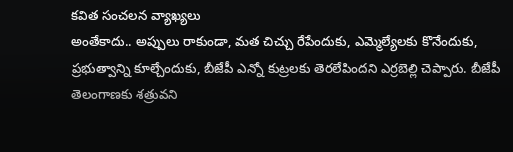కవిత సంచలన వ్యాఖ్యలు
అంతేకాదు.. అప్పులు రాకుండా, మత చిచ్చు రేపేందుకు, ఎమ్మెల్యేలకు కొనేందుకు, ప్రభుత్వాన్ని కూల్చేందుకు, బీజేపీ ఎన్నో కుట్రలకు తెరలేపిందని ఎర్రబెల్లి చెప్పారు. బీజేపీ తెలంగాణకు శత్రువని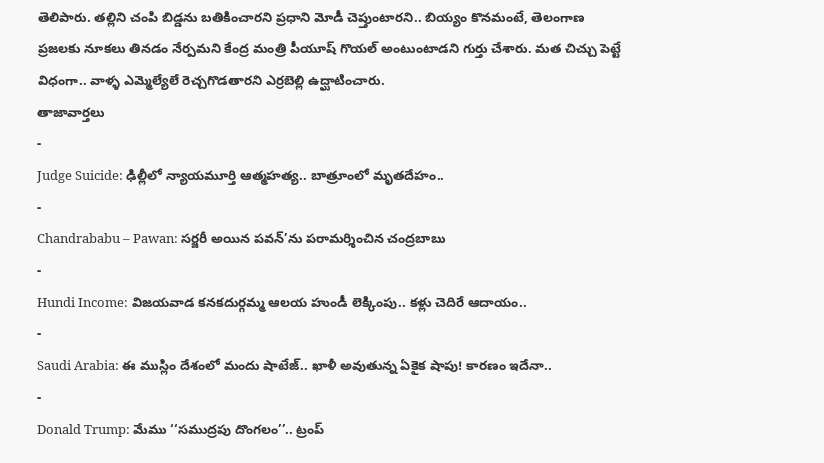తెలిపారు. తల్లిని చంపి బిడ్డను బతికించారని ప్రధాని మోడీ చెప్తుంటారని.. బియ్యం కొనమంటే, తెలంగాణ ప్రజలకు నూకలు తినడం నేర్పమని కేంద్ర మంత్రి పీయూష్ గొయల్ అంటుంటాడని గుర్తు చేశారు. మత చిచ్చు పెట్టే విధంగా.. వాళ్ళ ఎమ్మెల్యేలే రెచ్చగొడతారని ఎర్రబెల్లి ఉద్ఘాటించారు.
తాజావార్తలు
-
Judge Suicide: ఢిల్లీలో న్యాయమూర్తి ఆత్మహత్య.. బాత్రూంలో మృతదేహం..
-
Chandrababu – Pawan: సర్జరీ అయిన పవన్’ను పరామర్శించిన చంద్రబాబు
-
Hundi Income: విజయవాడ కనకదుర్గమ్మ ఆలయ హుండీ లెక్కింపు.. కళ్లు చెదిరే ఆదాయం..
-
Saudi Arabia: ఈ ముస్లిం దేశంలో మందు షాటేజ్.. ఖాళీ అవుతున్న ఏకైక షాపు! కారణం ఇదేనా..
-
Donald Trump: మేము ‘‘సముద్రపు దొంగలం’’.. ట్రంప్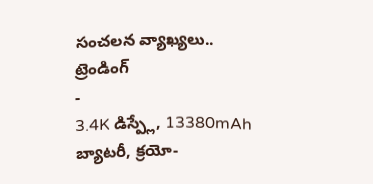సంచలన వ్యాఖ్యలు..
ట్రెండింగ్
-
3.4K డిస్ప్లే, 13380mAh బ్యాటరీ, క్రయో-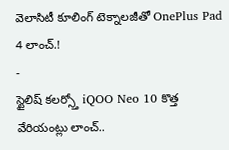వెలాసిటీ కూలింగ్ టెక్నాలజీతో OnePlus Pad 4 లాంచ్.!
-
స్టైలిష్ కలర్స్తో iQOO Neo 10 కొత్త వేరియంట్లు లాంచ్..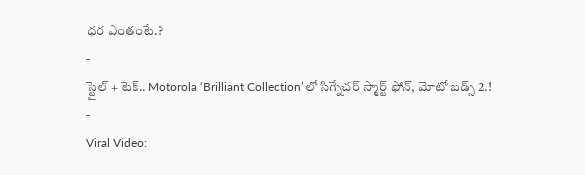ధర ఎంతంటే.?
-
స్టైల్ + టెక్.. Motorola ‘Brilliant Collection’లో సిగ్నేచర్ స్మార్ట్ ఫోన్, మోటో బడ్స్ 2.!
-
Viral Video: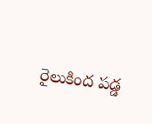రైలుకింద పడ్డ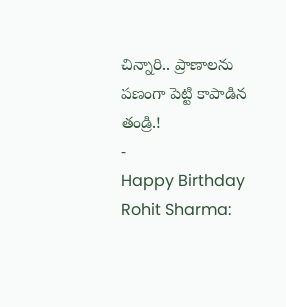చిన్నారి.. ప్రాణాలను పణంగా పెట్టి కాపాడిన తండ్రి.!
-
Happy Birthday Rohit Sharma: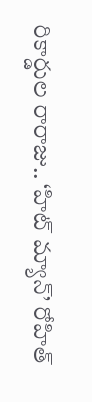రికార్డుల రారాజు.. ‘హిట్ మ్యాన్’ రోహిత్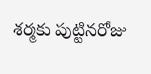శర్మకు పుట్టినరోజు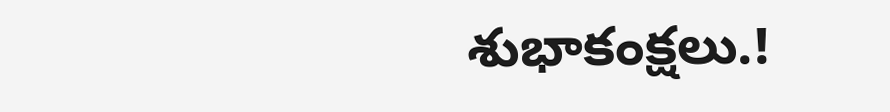శుభాకంక్షలు.!